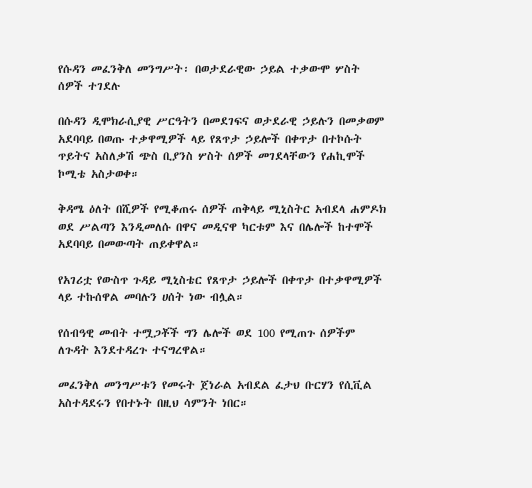የሱዳን መፈንቅለ መንግሥት፡ በወታደራዊው ኃይል ተቃውሞ ሦስት ሰዎች ተገደሉ

በሱዳን ዲሞክራሲያዊ ሥርዓትን በመደገፍና ወታደራዊ ኃይሉን በመቃወም አደባባይ በወጡ ተቃዋሚዎች ላይ የጸጥታ ኃይሎች በቀጥታ በተኮሱት ጥይትና አስለቃሽ ጭስ ቢያንስ ሦስት ሰዎች መገደላቸውን የሐኪሞች ኮሚቴ አስታወቀ።

ቅዳሜ ዕለት በሺዎች የሚቆጠሩ ሰዎች ጠቅላይ ሚኒስትር አብደላ ሐምዶክ ወደ ሥልጣን እንዲመለሱ በዋና መዲናዋ ካርቱም እና በሌሎች ከተሞች አደባባይ በመውጣት ጠይቀዋል።

የአገሪቷ የውስጥ ጉዳይ ሚኒስቴር የጸጥታ ኃይሎች በቀጥታ በተቃዋሚዎች ላይ ተኩሰዋል መባሉን ሀሰት ነው ብሏል።

የሰብዓዊ መብት ተሟጋቾች ግን ሌሎች ወደ 100 የሚጠጉ ሰዎችም ለጉዳት እንደተዳረጉ ተናግረዋል።

መፈንቅለ መንግሥቱን የመሩት ጀነራል አብደል ፈታህ ቡርሃን የሲቪል አስተዳደሩን የበተኑት በዚህ ሳምንት ነበር።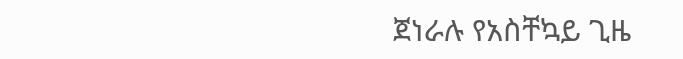ጀነራሉ የአስቸኳይ ጊዜ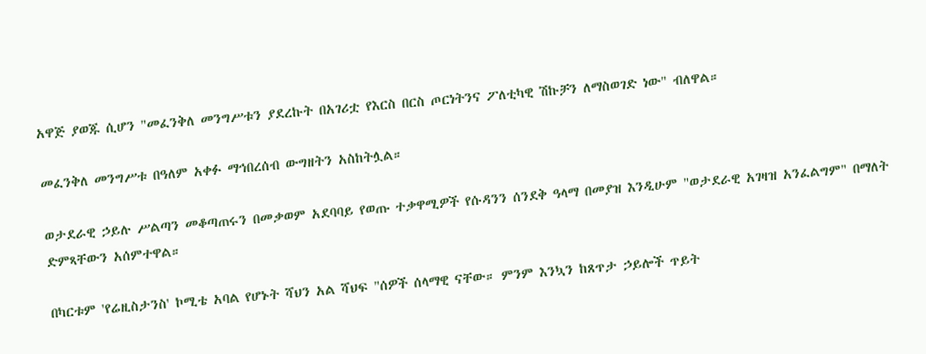አዋጅ ያወጁ ሲሆን "መፈንቅለ መንግሥቱን ያደረኩት በአገሪቷ የእርስ በርስ ጦርነትንና ፖለቲካዊ ሽኩቻን ለማስወገድ ነው" ብለዋል።

መፈንቅለ መንግሥቱ በዓለም አቀፉ ማኅበረሰብ ውግዘትን አስከትሏል።

ወታደራዊ ኃይሉ ሥልጣን መቆጣጠሩን በመቃወም አደባባይ የወጡ ተቃዋሚዎች የሱዳንን ሰንደቅ ዓላማ በመያዝ እንዲሁም "ወታደራዊ አገዛዝ አንፈልግም" በማለት ድምጻቸውን አሰምተዋል።

በካርቱም 'የሬዚስታንስ' ኮሚቴ አባል የሆኑት ሻህን አል ሻህፍ "ሰዎች ሰላማዊ ናቸው። ምንም እንኳን ከጸጥታ ኃይሎች ጥይት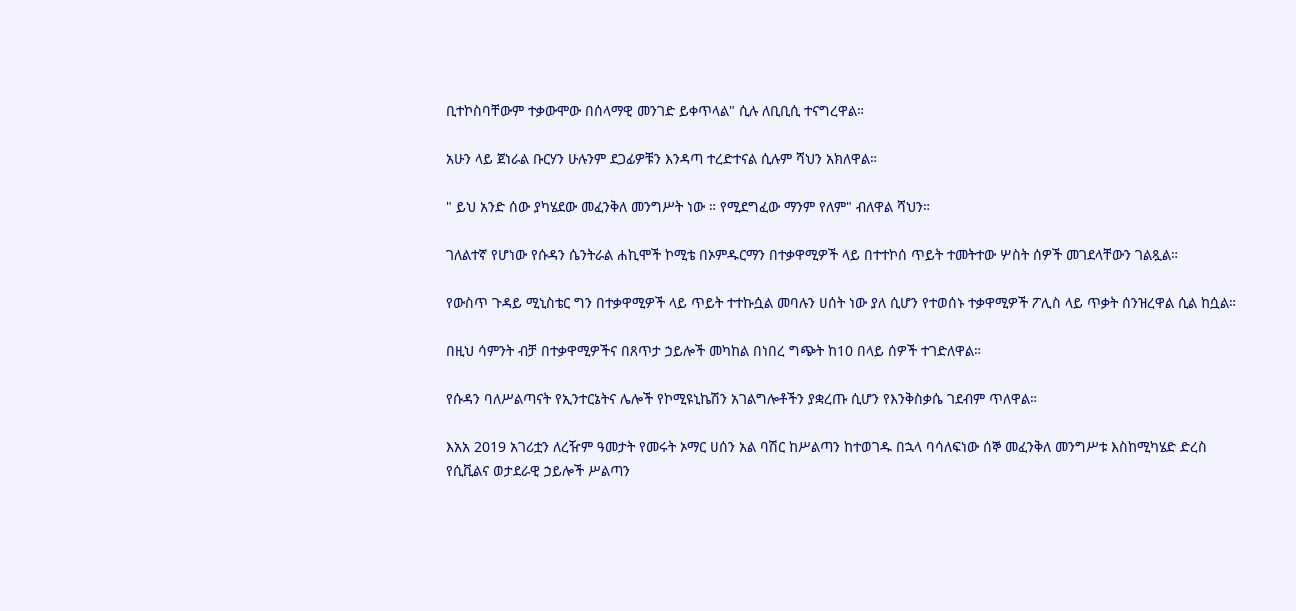ቢተኮስባቸውም ተቃውሞው በሰላማዊ መንገድ ይቀጥላል" ሲሉ ለቢቢሲ ተናግረዋል።

አሁን ላይ ጀነራል ቡርሃን ሁሉንም ደጋፊዎቹን እንዳጣ ተረድተናል ሲሉም ሻህን አክለዋል።

" ይህ አንድ ሰው ያካሄደው መፈንቅለ መንግሥት ነው ። የሚደግፈው ማንም የለም" ብለዋል ሻህን።

ገለልተኛ የሆነው የሱዳን ሴንትራል ሐኪሞች ኮሚቴ በኦምዱርማን በተቃዋሚዎች ላይ በተተኮሰ ጥይት ተመትተው ሦስት ሰዎች መገደላቸውን ገልጿል።

የውስጥ ጉዳይ ሚኒስቴር ግን በተቃዋሚዎች ላይ ጥይት ተተኩሷል መባሉን ሀሰት ነው ያለ ሲሆን የተወሰኑ ተቃዋሚዎች ፖሊስ ላይ ጥቃት ሰንዝረዋል ሲል ከሷል።

በዚህ ሳምንት ብቻ በተቃዋሚዎችና በጸጥታ ኃይሎች መካከል በነበረ ግጭት ከ10 በላይ ሰዎች ተገድለዋል።

የሱዳን ባለሥልጣናት የኢንተርኔትና ሌሎች የኮሚዩኒኬሽን አገልግሎቶችን ያቋረጡ ሲሆን የእንቅስቃሴ ገደብም ጥለዋል።

እአአ 2019 አገሪቷን ለረዥም ዓመታት የመሩት ኦማር ሀሰን አል ባሽር ከሥልጣን ከተወገዱ በኋላ ባሳለፍነው ሰኞ መፈንቅለ መንግሥቱ እስከሚካሄድ ድረስ የሲቪልና ወታደራዊ ኃይሎች ሥልጣን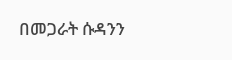በመጋራት ሱዳንን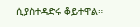ሲያስተዳድሩ ቆይተዋል።